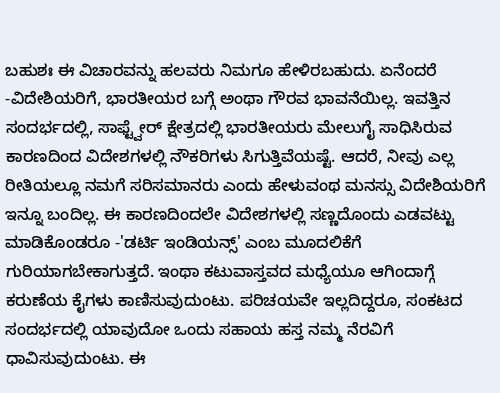ಬಹುಶಃ ಈ ವಿಚಾರವನ್ನು ಹಲವರು ನಿಮಗೂ ಹೇಳಿರಬಹುದು. ಏನೆಂದರೆ -ವಿದೇಶಿಯರಿಗೆ, ಭಾರತೀಯರ ಬಗ್ಗೆ ಅಂಥಾ ಗೌರವ ಭಾವನೆಯಿಲ್ಲ. ಇವತ್ತಿನ ಸಂದರ್ಭದಲ್ಲಿ, ಸಾಫ್ಟ್ವೇರ್ ಕ್ಷೇತ್ರದಲ್ಲಿ ಭಾರತೀಯರು ಮೇಲುಗೈ ಸಾಧಿಸಿರುವ ಕಾರಣದಿಂದ ವಿದೇಶಗಳಲ್ಲಿ ನೌಕರಿಗಳು ಸಿಗುತ್ತಿವೆಯಷ್ಟೆ. ಆದರೆ, ನೀವು ಎಲ್ಲ ರೀತಿಯಲ್ಲೂ ನಮಗೆ ಸರಿಸಮಾನರು ಎಂದು ಹೇಳುವಂಥ ಮನಸ್ಸು ವಿದೇಶಿಯರಿಗೆ ಇನ್ನೂ ಬಂದಿಲ್ಲ. ಈ ಕಾರಣದಿಂದಲೇ ವಿದೇಶಗಳಲ್ಲಿ ಸಣ್ಣದೊಂದು ಎಡವಟ್ಟು ಮಾಡಿಕೊಂಡರೂ -'ಡರ್ಟಿ ಇಂಡಿಯನ್ಸ್' ಎಂಬ ಮೂದಲಿಕೆಗೆ ಗುರಿಯಾಗಬೇಕಾಗುತ್ತದೆ. ಇಂಥಾ ಕಟುವಾಸ್ತವದ ಮಧ್ಯೆಯೂ ಆಗಿಂದಾಗ್ಗೆ ಕರುಣೆಯ ಕೈಗಳು ಕಾಣಿಸುವುದುಂಟು. ಪರಿಚಯವೇ ಇಲ್ಲದಿದ್ದರೂ, ಸಂಕಟದ ಸಂದರ್ಭದಲ್ಲಿ ಯಾವುದೋ ಒಂದು ಸಹಾಯ ಹಸ್ತ ನಮ್ಮ ನೆರವಿಗೆ ಧಾವಿಸುವುದುಂಟು. ಈ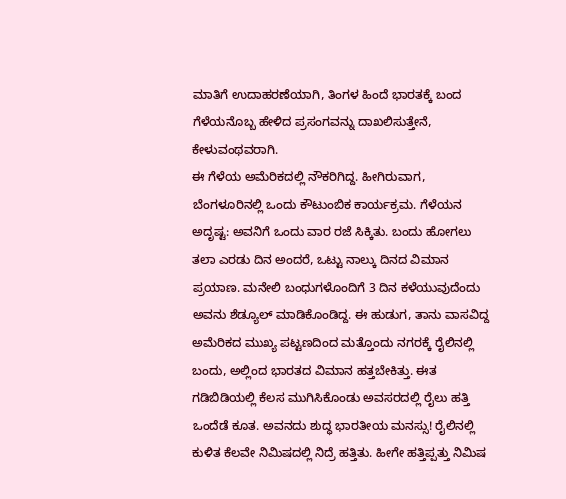ಮಾತಿಗೆ ಉದಾಹರಣೆಯಾಗಿ, ತಿಂಗಳ ಹಿಂದೆ ಭಾರತಕ್ಕೆ ಬಂದ ಗೆಳೆಯನೊಬ್ಬ ಹೇಳಿದ ಪ್ರಸಂಗವನ್ನು ದಾಖಲಿಸುತ್ತೇನೆ, ಕೇಳುವಂಥವರಾಗಿ.
ಈ ಗೆಳೆಯ ಅಮೆರಿಕದಲ್ಲಿ ನೌಕರಿಗಿದ್ದ. ಹೀಗಿರುವಾಗ, ಬೆಂಗಳೂರಿನಲ್ಲಿ ಒಂದು ಕೌಟುಂಬಿಕ ಕಾರ್ಯಕ್ರಮ. ಗೆಳೆಯನ ಅದೃಷ್ಟ: ಅವನಿಗೆ ಒಂದು ವಾರ ರಜೆ ಸಿಕ್ಕಿತು. ಬಂದು ಹೋಗಲು ತಲಾ ಎರಡು ದಿನ ಅಂದರೆ, ಒಟ್ಟು ನಾಲ್ಕು ದಿನದ ವಿಮಾನ ಪ್ರಯಾಣ. ಮನೇಲಿ ಬಂಧುಗಳೊಂದಿಗೆ 3 ದಿನ ಕಳೆಯುವುದೆಂದು ಅವನು ಶೆಡ್ಯೂಲ್ ಮಾಡಿಕೊಂಡಿದ್ದ. ಈ ಹುಡುಗ, ತಾನು ವಾಸವಿದ್ದ ಅಮೆರಿಕದ ಮುಖ್ಯ ಪಟ್ಟಣದಿಂದ ಮತ್ತೊಂದು ನಗರಕ್ಕೆ ರೈಲಿನಲ್ಲಿ ಬಂದು, ಅಲ್ಲಿಂದ ಭಾರತದ ವಿಮಾನ ಹತ್ತಬೇಕಿತ್ತು. ಈತ ಗಡಿಬಿಡಿಯಲ್ಲಿ ಕೆಲಸ ಮುಗಿಸಿಕೊಂಡು ಅವಸರದಲ್ಲಿ ರೈಲು ಹತ್ತಿ ಒಂದೆಡೆ ಕೂತ. ಅವನದು ಶುದ್ಧ ಭಾರತೀಯ ಮನಸ್ಸು! ರೈಲಿನಲ್ಲಿ ಕುಳಿತ ಕೆಲವೇ ನಿಮಿಷದಲ್ಲಿ ನಿದ್ರೆ ಹತ್ತಿತು. ಹೀಗೇ ಹತ್ತಿಪ್ಪತ್ತು ನಿಮಿಷ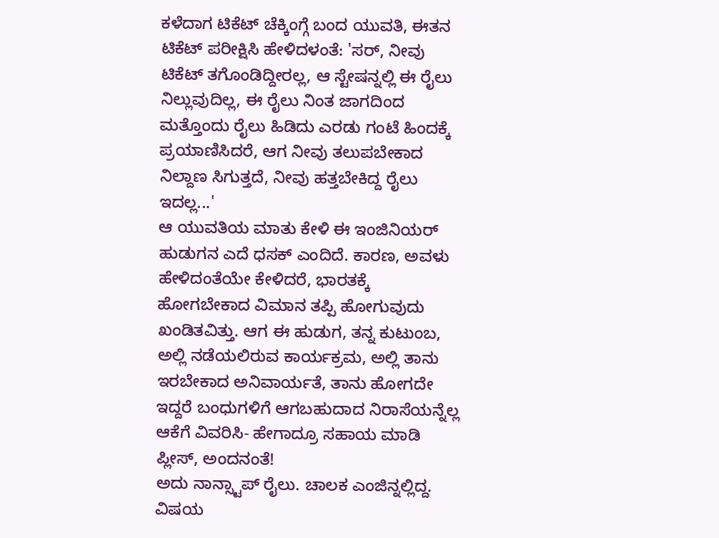ಕಳೆದಾಗ ಟಿಕೆಟ್ ಚೆಕ್ಕಿಂಗ್ಗೆ ಬಂದ ಯುವತಿ, ಈತನ ಟಿಕೆಟ್ ಪರೀಕ್ಷಿಸಿ ಹೇಳಿದಳಂತೆ: 'ಸರ್, ನೀವು ಟಿಕೆಟ್ ತಗೊಂಡಿದ್ದೀರಲ್ಲ, ಆ ಸ್ಟೇಷನ್ನಲ್ಲಿ ಈ ರೈಲು ನಿಲ್ಲುವುದಿಲ್ಲ, ಈ ರೈಲು ನಿಂತ ಜಾಗದಿಂದ ಮತ್ತೊಂದು ರೈಲು ಹಿಡಿದು ಎರಡು ಗಂಟೆ ಹಿಂದಕ್ಕೆ ಪ್ರಯಾಣಿಸಿದರೆ, ಆಗ ನೀವು ತಲುಪಬೇಕಾದ ನಿಲ್ದಾಣ ಸಿಗುತ್ತದೆ, ನೀವು ಹತ್ತಬೇಕಿದ್ದ ರೈಲು ಇದಲ್ಲ...'
ಆ ಯುವತಿಯ ಮಾತು ಕೇಳಿ ಈ ಇಂಜಿನಿಯರ್ ಹುಡುಗನ ಎದೆ ಧಸಕ್ ಎಂದಿದೆ. ಕಾರಣ, ಅವಳು ಹೇಳಿದಂತೆಯೇ ಕೇಳಿದರೆ, ಭಾರತಕ್ಕೆ ಹೋಗಬೇಕಾದ ವಿಮಾನ ತಪ್ಪಿ ಹೋಗುವುದು ಖಂಡಿತವಿತ್ತು. ಆಗ ಈ ಹುಡುಗ, ತನ್ನ ಕುಟುಂಬ, ಅಲ್ಲಿ ನಡೆಯಲಿರುವ ಕಾರ್ಯಕ್ರಮ, ಅಲ್ಲಿ ತಾನು ಇರಬೇಕಾದ ಅನಿವಾರ್ಯತೆ, ತಾನು ಹೋಗದೇ ಇದ್ದರೆ ಬಂಧುಗಳಿಗೆ ಆಗಬಹುದಾದ ನಿರಾಸೆಯನ್ನೆಲ್ಲ ಆಕೆಗೆ ವಿವರಿಸಿ- ಹೇಗಾದ್ರೂ ಸಹಾಯ ಮಾಡಿ ಪ್ಲೀಸ್, ಅಂದನಂತೆ!
ಅದು ನಾನ್ಸ್ಟಾಪ್ ರೈಲು. ಚಾಲಕ ಎಂಜಿನ್ನಲ್ಲಿದ್ದ. ವಿಷಯ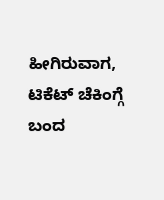ಹೀಗಿರುವಾಗ, ಟಿಕೆಟ್ ಚೆಕಿಂಗ್ಗೆ ಬಂದ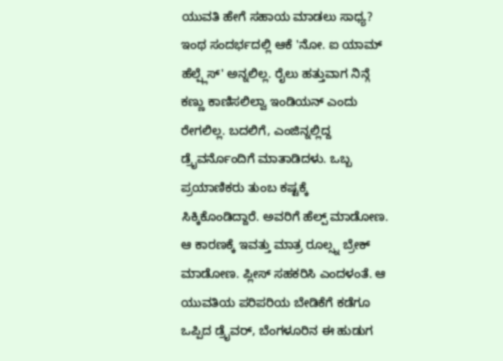ಯುವತಿ ಹೇಗೆ ಸಹಾಯ ಮಾಡಲು ಸಾಧ್ಯ? ಇಂಥ ಸಂದರ್ಭದಲ್ಲಿ ಆಕೆ 'ನೋ. ಐ ಯಾಮ್ ಹೆಲ್ಪ್ಲೆಸ್' ಅನ್ನಲಿಲ್ಲ. ರೈಲು ಹತ್ತುವಾಗ ನಿನ್ಗೆ ಕಣ್ಣು ಕಾಣಿಸಲಿಲ್ವಾ ಇಂಡಿಯನ್ ಎಂದು ರೇಗಲಿಲ್ಲ. ಬದಲಿಗೆ, ಎಂಜಿನ್ನಲ್ಲಿದ್ದ ಡ್ರೈವರ್ನೊಂದಿಗೆ ಮಾತಾಡಿದಳು. ಒಬ್ಬ ಪ್ರಯಾಣಿಕರು ತುಂಬ ಕಷ್ಟಕ್ಕೆ ಸಿಕ್ಕಿಕೊಂಡಿದ್ದಾರೆ. ಅವರಿಗೆ ಹೆಲ್ಪ್ ಮಾಡೋಣ. ಆ ಕಾರಣಕ್ಕೆ ಇವತ್ತು ಮಾತ್ರ ರೂಲ್ಸ್ನ ಬ್ರೇಕ್ ಮಾಡೋಣ. ಪ್ಲೀಸ್ ಸಹಕರಿಸಿ ಎಂದಳಂತೆ. ಆ ಯುವತಿಯ ಪರಿಪರಿಯ ಬೇಡಿಕೆಗೆ ಕಡೆಗೂ ಒಪ್ಪಿದ ಡ್ರೈವರ್, ಬೆಂಗಳೂರಿನ ಈ ಹುಡುಗ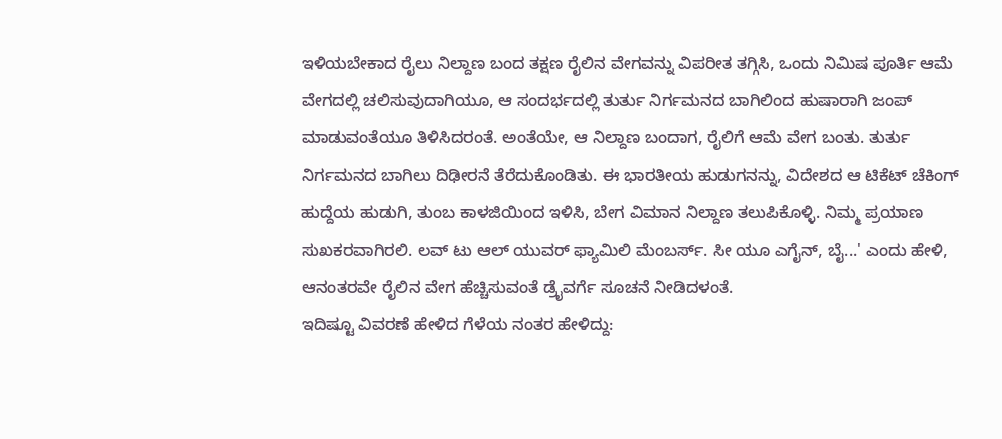ಇಳಿಯಬೇಕಾದ ರೈಲು ನಿಲ್ದಾಣ ಬಂದ ತಕ್ಷಣ ರೈಲಿನ ವೇಗವನ್ನು ವಿಪರೀತ ತಗ್ಗಿಸಿ, ಒಂದು ನಿಮಿಷ ಪೂರ್ತಿ ಆಮೆ ವೇಗದಲ್ಲಿ ಚಲಿಸುವುದಾಗಿಯೂ, ಆ ಸಂದರ್ಭದಲ್ಲಿ ತುರ್ತು ನಿರ್ಗಮನದ ಬಾಗಿಲಿಂದ ಹುಷಾರಾಗಿ ಜಂಪ್ ಮಾಡುವಂತೆಯೂ ತಿಳಿಸಿದರಂತೆ. ಅಂತೆಯೇ, ಆ ನಿಲ್ದಾಣ ಬಂದಾಗ, ರೈಲಿಗೆ ಆಮೆ ವೇಗ ಬಂತು. ತುರ್ತು ನಿರ್ಗಮನದ ಬಾಗಿಲು ದಿಢೀರನೆ ತೆರೆದುಕೊಂಡಿತು. ಈ ಭಾರತೀಯ ಹುಡುಗನನ್ನು, ವಿದೇಶದ ಆ ಟಿಕೆಟ್ ಚೆಕಿಂಗ್ ಹುದ್ದೆಯ ಹುಡುಗಿ, ತುಂಬ ಕಾಳಜಿಯಿಂದ ಇಳಿಸಿ, ಬೇಗ ವಿಮಾನ ನಿಲ್ದಾಣ ತಲುಪಿಕೊಳ್ಳಿ. ನಿಮ್ಮ ಪ್ರಯಾಣ ಸುಖಕರವಾಗಿರಲಿ. ಲವ್ ಟು ಆಲ್ ಯುವರ್ ಫ್ಯಾಮಿಲಿ ಮೆಂಬರ್ಸ್. ಸೀ ಯೂ ಎಗೈನ್, ಬೈ...' ಎಂದು ಹೇಳಿ, ಆನಂತರವೇ ರೈಲಿನ ವೇಗ ಹೆಚ್ಚಿಸುವಂತೆ ಡ್ರೈವರ್ಗೆ ಸೂಚನೆ ನೀಡಿದಳಂತೆ.
ಇದಿಷ್ಟೂ ವಿವರಣೆ ಹೇಳಿದ ಗೆಳೆಯ ನಂತರ ಹೇಳಿದ್ದು: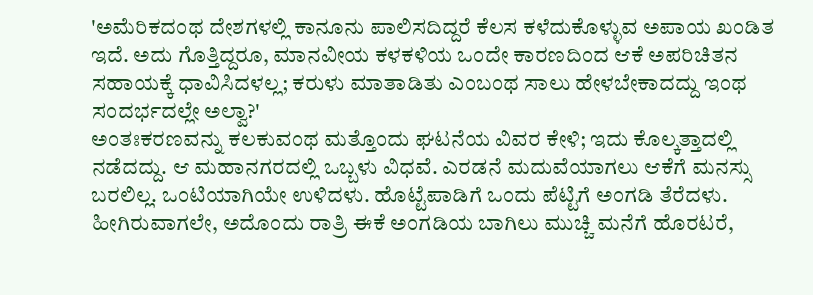'ಅಮೆರಿಕದಂಥ ದೇಶಗಳಲ್ಲಿ ಕಾನೂನು ಪಾಲಿಸದಿದ್ದರೆ ಕೆಲಸ ಕಳೆದುಕೊಳ್ಳುವ ಅಪಾಯ ಖಂಡಿತ ಇದೆ. ಅದು ಗೊತ್ತಿದ್ದರೂ, ಮಾನವೀಯ ಕಳಕಳಿಯ ಒಂದೇ ಕಾರಣದಿಂದ ಆಕೆ ಅಪರಿಚಿತನ ಸಹಾಯಕ್ಕೆ ಧಾವಿಸಿದಳಲ್ಲ; ಕರುಳು ಮಾತಾಡಿತು ಎಂಬಂಥ ಸಾಲು ಹೇಳಬೇಕಾದದ್ದು ಇಂಥ ಸಂದರ್ಭದಲ್ಲೇ ಅಲ್ವಾ?'
ಅಂತಃಕರಣವನ್ನು ಕಲಕುವಂಥ ಮತ್ತೊಂದು ಘಟನೆಯ ವಿವರ ಕೇಳಿ; ಇದು ಕೊಲ್ಕತ್ತಾದಲ್ಲಿ ನಡೆದದ್ದು. ಆ ಮಹಾನಗರದಲ್ಲಿ ಒಬ್ಬಳು ವಿಧವೆ. ಎರಡನೆ ಮದುವೆಯಾಗಲು ಆಕೆಗೆ ಮನಸ್ಸು ಬರಲಿಲ್ಲ. ಒಂಟಿಯಾಗಿಯೇ ಉಳಿದಳು. ಹೊಟ್ಟೆಪಾಡಿಗೆ ಒಂದು ಪೆಟ್ಟಿಗೆ ಅಂಗಡಿ ತೆರೆದಳು. ಹೀಗಿರುವಾಗಲೇ, ಅದೊಂದು ರಾತ್ರಿ ಈಕೆ ಅಂಗಡಿಯ ಬಾಗಿಲು ಮುಚ್ಚಿ ಮನೆಗೆ ಹೊರಟರೆ,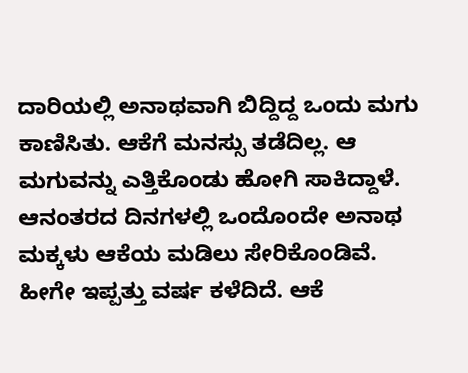ದಾರಿಯಲ್ಲಿ ಅನಾಥವಾಗಿ ಬಿದ್ದಿದ್ದ ಒಂದು ಮಗು ಕಾಣಿಸಿತು. ಆಕೆಗೆ ಮನಸ್ಸು ತಡೆದಿಲ್ಲ. ಆ ಮಗುವನ್ನು ಎತ್ತಿಕೊಂಡು ಹೋಗಿ ಸಾಕಿದ್ದಾಳೆ. ಆನಂತರದ ದಿನಗಳಲ್ಲಿ ಒಂದೊಂದೇ ಅನಾಥ ಮಕ್ಕಳು ಆಕೆಯ ಮಡಿಲು ಸೇರಿಕೊಂಡಿವೆ. ಹೀಗೇ ಇಪ್ಪತ್ತು ವರ್ಷ ಕಳೆದಿದೆ. ಆಕೆ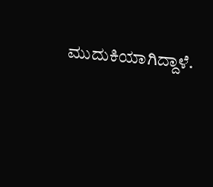ಮುದುಕಿಯಾಗಿದ್ದಾಳೆ.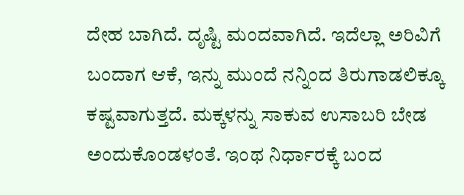ದೇಹ ಬಾಗಿದೆ. ದೃಷ್ಟಿ ಮಂದವಾಗಿದೆ. ಇದೆಲ್ಲಾ ಅರಿವಿಗೆ ಬಂದಾಗ ಆಕೆ, ಇನ್ನು ಮುಂದೆ ನನ್ನಿಂದ ತಿರುಗಾಡಲಿಕ್ಕೂ ಕಷ್ಟವಾಗುತ್ತದೆ. ಮಕ್ಕಳನ್ನು ಸಾಕುವ ಉಸಾಬರಿ ಬೇಡ ಅಂದುಕೊಂಡಳಂತೆ. ಇಂಥ ನಿರ್ಧಾರಕ್ಕೆ ಬಂದ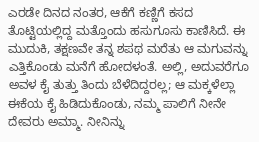ಎರಡೇ ದಿನದ ನಂತರ, ಆಕೆಗೆ ಕಣ್ಣಿಗೆ ಕಸದ ತೊಟ್ಟಿಯಲ್ಲಿದ್ದ ಮತ್ತೊಂದು ಹಸುಗೂಸು ಕಾಣಿಸಿದೆ. ಈ ಮುದುಕಿ, ತಕ್ಷಣವೇ ತನ್ನ ಶಪಥ ಮರೆತು ಆ ಮಗುವನ್ನು ಎತ್ತಿಕೊಂಡು ಮನೆಗೆ ಹೋದಳಂತೆ. ಅಲ್ಲಿ, ಅದುವರೆಗೂ ಅವಳ ಕೈ ತುತ್ತು ತಿಂದು ಬೆಳೆದಿದ್ದರಲ್ಲ; ಆ ಮಕ್ಕಳೆಲ್ಲಾ ಈಕೆಯ ಕೈ ಹಿಡಿದುಕೊಂಡು, ನಮ್ಮ ಪಾಲಿಗೆ ನೀನೇ ದೇವರು ಅಮ್ಮಾ. ನೀನಿನ್ನು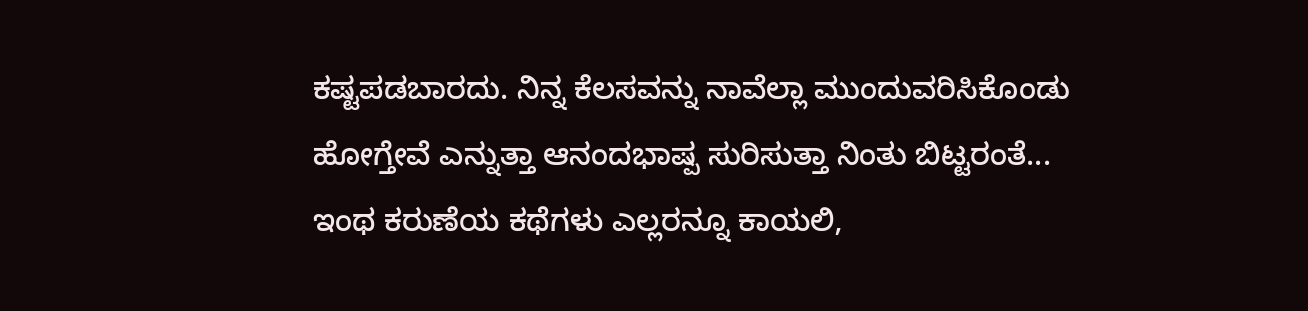ಕಷ್ಟಪಡಬಾರದು. ನಿನ್ನ ಕೆಲಸವನ್ನು ನಾವೆಲ್ಲಾ ಮುಂದುವರಿಸಿಕೊಂಡು ಹೋಗ್ತೇವೆ ಎನ್ನುತ್ತಾ ಆನಂದಭಾಷ್ಪ ಸುರಿಸುತ್ತಾ ನಿಂತು ಬಿಟ್ಟರಂತೆ...
ಇಂಥ ಕರುಣೆಯ ಕಥೆಗಳು ಎಲ್ಲರನ್ನೂ ಕಾಯಲಿ,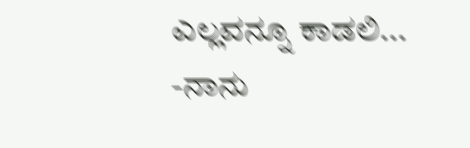ಎಲ್ಲವನ್ನೂ ಕಾಡಲಿ...
-ನಾನು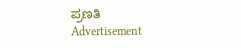ಪ್ರಣತಿ
Advertisement